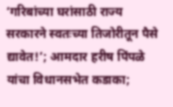‘गरिबांच्या घरांसाठी राज्य सरकारने स्वतःच्या तिजोरीतून पैसे द्यावेत!’; आमदार हरीष पिंपळे यांचा विधानसभेत कडाका;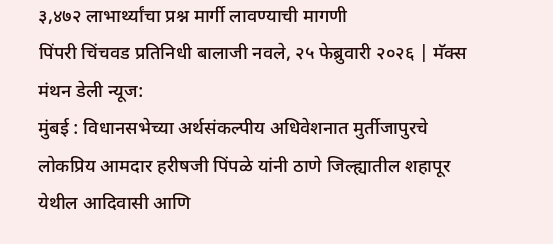३,४७२ लाभार्थ्यांचा प्रश्न मार्गी लावण्याची मागणी
पिंपरी चिंचवड प्रतिनिधी बालाजी नवले, २५ फेब्रुवारी २०२६ | मॅक्स मंथन डेली न्यूज:
मुंबई : विधानसभेच्या अर्थसंकल्पीय अधिवेशनात मुर्तीजापुरचे लोकप्रिय आमदार हरीषजी पिंपळे यांनी ठाणे जिल्ह्यातील शहापूर येथील आदिवासी आणि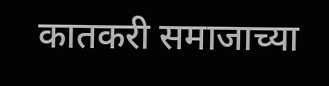कातकरी समाजाच्या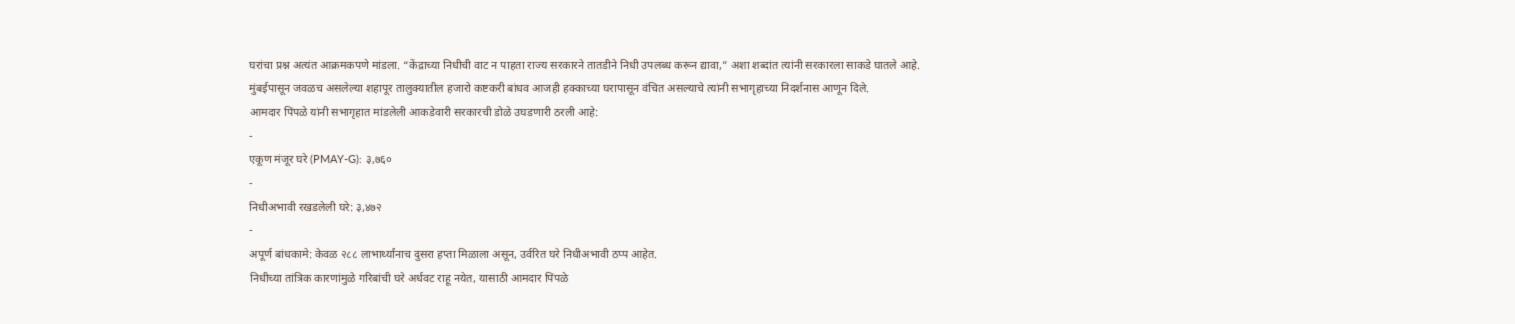घरांचा प्रश्न अत्यंत आक्रमकपणे मांडला. “केंद्राच्या निधीची वाट न पाहता राज्य सरकारने तातडीने निधी उपलब्ध करून द्यावा,” अशा शब्दांत त्यांनी सरकारला साकडे घातले आहे.
मुंबईपासून जवळच असलेल्या शहापूर तालुक्यातील हजारो कष्टकरी बांधव आजही हक्काच्या घरापासून वंचित असल्याचे त्यांनी सभागृहाच्या निदर्शनास आणून दिले.
आमदार पिंपळे यांनी सभागृहात मांडलेली आकडेवारी सरकारची डोळे उघडणारी ठरली आहे:
-
एकूण मंजूर घरे (PMAY-G): ३,७६०
-
निधीअभावी रखडलेली घरे: ३,४७२
-
अपूर्ण बांधकामे: केवळ २८८ लाभार्थ्यांनाच दुसरा हप्ता मिळाला असून, उर्वरित घरे निधीअभावी ठप्प आहेत.
निधीच्या तांत्रिक कारणांमुळे गरिबांची घरे अर्धवट राहू नयेत, यासाठी आमदार पिंपळे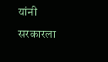यांनी सरकारला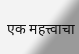एक महत्त्वाचा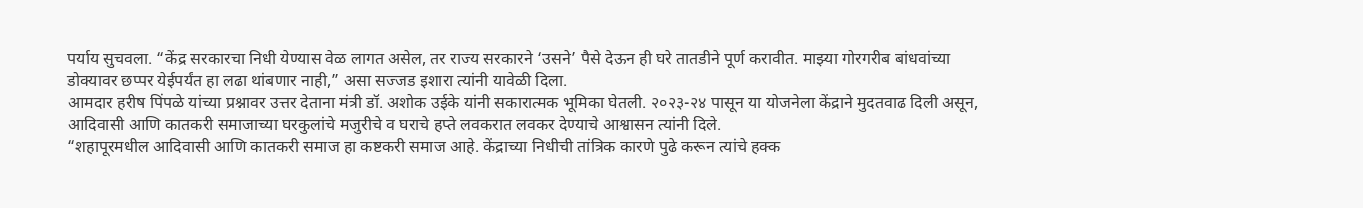पर्याय सुचवला. “केंद्र सरकारचा निधी येण्यास वेळ लागत असेल, तर राज्य सरकारने ‘उसने’ पैसे देऊन ही घरे तातडीने पूर्ण करावीत. माझ्या गोरगरीब बांधवांच्या डोक्यावर छप्पर येईपर्यंत हा लढा थांबणार नाही,” असा सज्जड इशारा त्यांनी यावेळी दिला.
आमदार हरीष पिंपळे यांच्या प्रश्नावर उत्तर देताना मंत्री डॉ. अशोक उईके यांनी सकारात्मक भूमिका घेतली. २०२३-२४ पासून या योजनेला केंद्राने मुदतवाढ दिली असून, आदिवासी आणि कातकरी समाजाच्या घरकुलांचे मजुरीचे व घराचे हप्ते लवकरात लवकर देण्याचे आश्वासन त्यांनी दिले.
“शहापूरमधील आदिवासी आणि कातकरी समाज हा कष्टकरी समाज आहे. केंद्राच्या निधीची तांत्रिक कारणे पुढे करून त्यांचे हक्क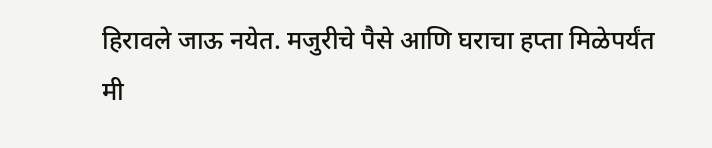हिरावले जाऊ नयेत. मजुरीचे पैसे आणि घराचा हप्ता मिळेपर्यंत मी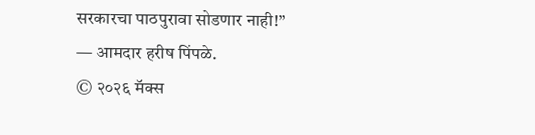सरकारचा पाठपुरावा सोडणार नाही!”
— आमदार हरीष पिंपळे.
© २०२६ मॅक्स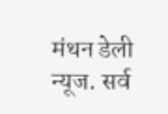मंथन डेली न्यूज. सर्व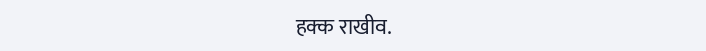हक्क राखीव.